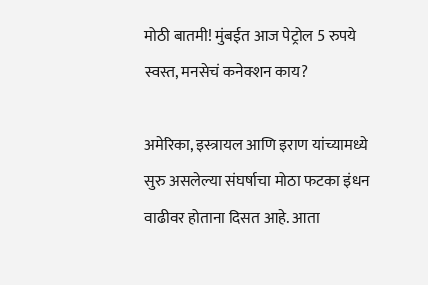मोठी बातमी! मुंबईत आज पेट्रोल 5 रुपये स्वस्त, मनसेचं कनेक्शन काय?

अमेरिका, इस्त्रायल आणि इराण यांच्यामध्ये सुरु असलेल्या संघर्षाचा मोठा फटका इंधन वाढीवर होताना दिसत आहे. आता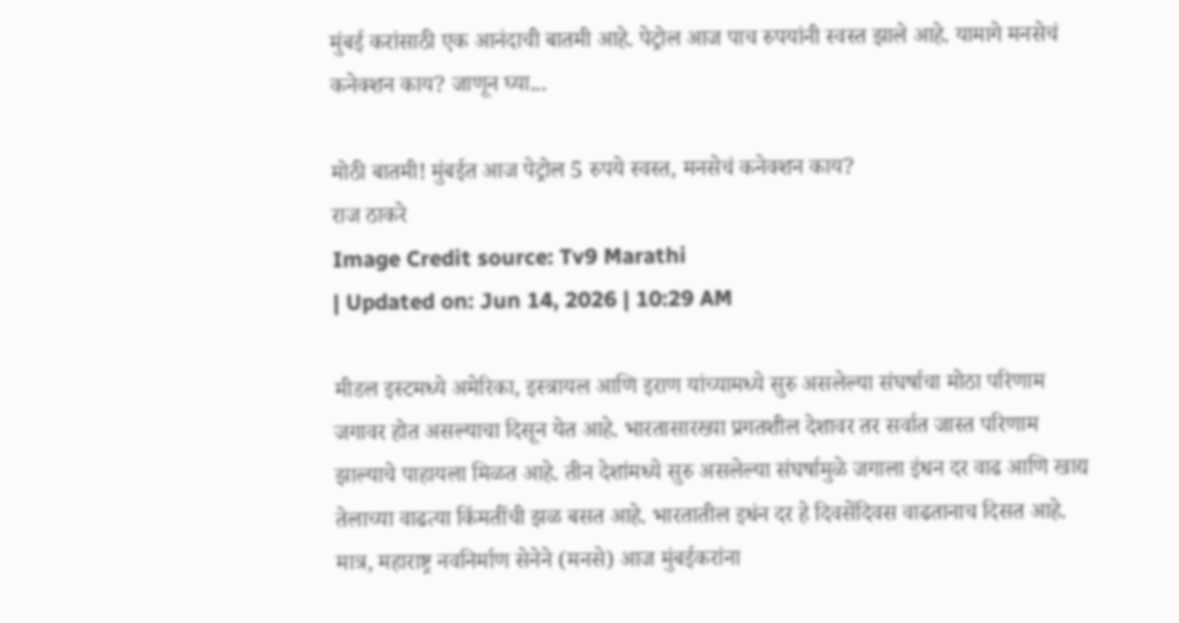मुंबई करांसाठी एक आनंदाची बातमी आहे. पेट्रोल आज पाच रुपयांनी स्वस्त झाले आहे. यामागे मनसेचं कनेक्शन काय? जाणून घ्या...

मोठी बातमी! मुंबईत आज पेट्रोल 5 रुपये स्वस्त, मनसेचं कनेक्शन काय?
राज ठाकरे
Image Credit source: Tv9 Marathi
| Updated on: Jun 14, 2026 | 10:29 AM

मीडल इस्टमध्ये अमेरिका, इस्त्रायल आणि इराण यांच्यामध्ये सुरु असलेल्या संघर्षाचा मोठा परिणाम जगावर होत असल्याचा दिसून येत आहे. भारतासारख्या प्रगतशील देशावर तर सर्वात जास्त परिणाम झाल्याचे पाहायला मिळत आहे. तीन देशांमध्ये सुरु असलेल्या संघर्षामुळे जगाला इंधन दर वाढ आणि खाद्य तेलाच्या वाढत्या किंमतींची झळ बसत आहे. भारतातील इधंन दर हे दिवसेंदिवस वाढतानाच दिसत आहे. मात्र, महाराष्ट्र नवनिर्माण सेनेने (मनसे) आज मुंबईकरांना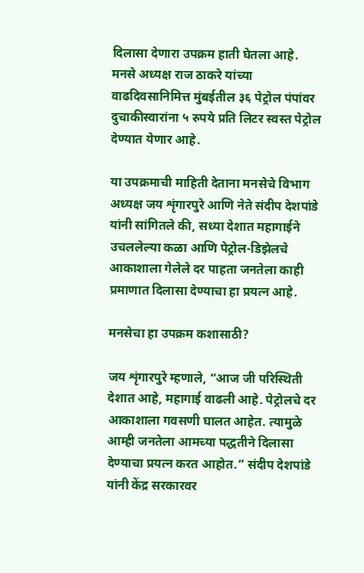दिलासा देणारा उपक्रम हाती घेतला आहे. मनसे अध्यक्ष राज ठाकरे यांच्या वाढदिवसानिमित्त मुंबईतील ३६ पेट्रोल पंपांवर दुचाकीस्वारांना ५ रुपये प्रति लिटर स्वस्त पेट्रोल देण्यात येणार आहे.

या उपक्रमाची माहिती देताना मनसेचे विभाग अध्यक्ष जय शृंगारपुरे आणि नेते संदीप देशपांडे यांनी सांगितले की, सध्या देशात महागाईने उचललेल्या कळा आणि पेट्रोल-डिझेलचे आकाशाला गेलेले दर पाहता जनतेला काही प्रमाणात दिलासा देण्याचा हा प्रयत्न आहे.

मनसेचा हा उपक्रम कशासाठी?

जय शृंगारपुरे म्हणाले, “आज जी परिस्थिती देशात आहे, महागाई वाढली आहे. पेट्रोलचे दर आकाशाला गवसणी घालत आहेत. त्यामुळे आम्ही जनतेला आमच्या पद्धतीने दिलासा देण्याचा प्रयत्न करत आहोत.” संदीप देशपांडे यांनी केंद्र सरकारवर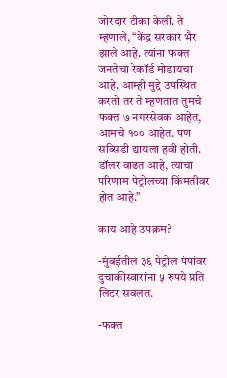जोरदार टीका केली. ते म्हणाले, “केंद्र सरकार भैर झाले आहे. त्यांना फक्त जनतेचा रेकॉर्ड मोडायचा आहे. आम्ही मुद्दे उपस्थित करतो तर ते म्हणतात तुमचे फक्त ७ नगरसेवक आहेत, आमचे १०० आहेत. पण सब्सिडी द्यायला हवी होती. डॉलर वाढत आहे, त्याचा परिणाम पेट्रोलच्या किंमतीवर होत आहे.”

काय आहे उपक्रम?

-मुंबईतील ३६ पेट्रोल पंपांवर दुचाकीस्वारांना ५ रुपये प्रति लिटर सवलत.

-फक्त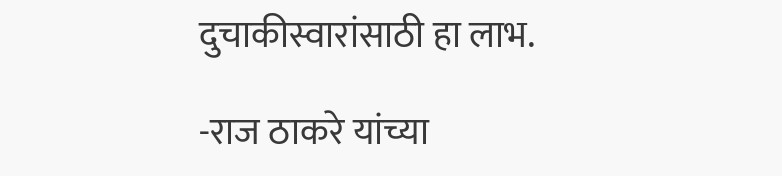दुचाकीस्वारांसाठी हा लाभ.

-राज ठाकरे यांच्या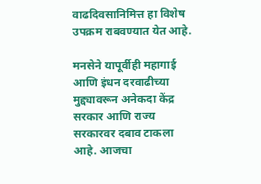वाढदिवसानिमित्त हा विशेष उपक्रम राबवण्यात येत आहे.

मनसेने यापूर्वीही महागाई आणि इंधन दरवाढीच्या मुद्द्यावरून अनेकदा केंद्र सरकार आणि राज्य सरकारवर दबाव टाकला आहे. आजचा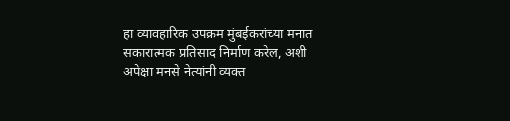हा व्यावहारिक उपक्रम मुंबईकरांच्या मनात सकारात्मक प्रतिसाद निर्माण करेल, अशी अपेक्षा मनसे नेत्यांनी व्यक्त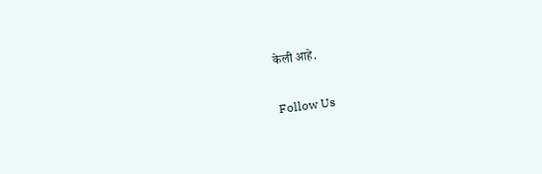केली आहे.

Follow Us